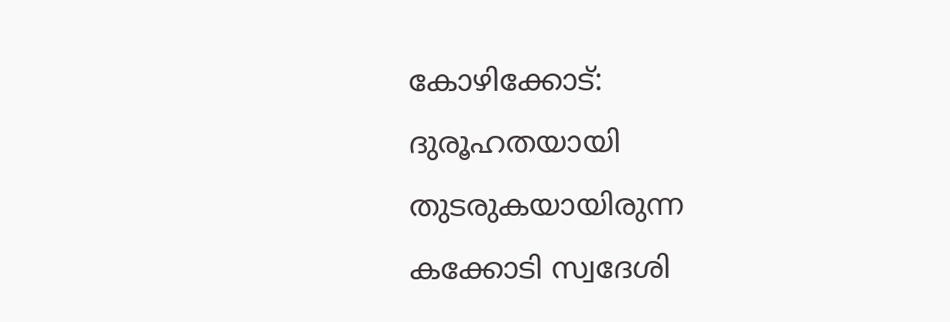കോഴിക്കോട്: ദുരൂഹതയായി തുടരുകയായിരുന്ന കക്കോടി സ്വദേശി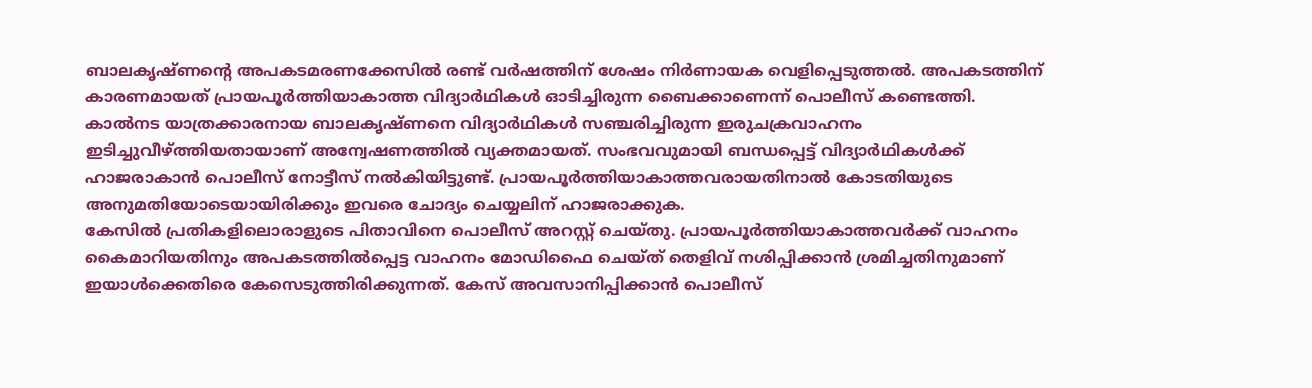ബാലകൃഷ്ണന്റെ അപകടമരണക്കേസിൽ രണ്ട് വർഷത്തിന് ശേഷം നിർണായക വെളിപ്പെടുത്തൽ. അപകടത്തിന് കാരണമായത് പ്രായപൂർത്തിയാകാത്ത വിദ്യാർഥികൾ ഓടിച്ചിരുന്ന ബൈക്കാണെന്ന് പൊലീസ് കണ്ടെത്തി.
കാൽനട യാത്രക്കാരനായ ബാലകൃഷ്ണനെ വിദ്യാർഥികൾ സഞ്ചരിച്ചിരുന്ന ഇരുചക്രവാഹനം ഇടിച്ചുവീഴ്ത്തിയതായാണ് അന്വേഷണത്തിൽ വ്യക്തമായത്. സംഭവവുമായി ബന്ധപ്പെട്ട് വിദ്യാർഥികൾക്ക് ഹാജരാകാൻ പൊലീസ് നോട്ടീസ് നൽകിയിട്ടുണ്ട്. പ്രായപൂർത്തിയാകാത്തവരായതിനാൽ കോടതിയുടെ അനുമതിയോടെയായിരിക്കും ഇവരെ ചോദ്യം ചെയ്യലിന് ഹാജരാക്കുക.
കേസിൽ പ്രതികളിലൊരാളുടെ പിതാവിനെ പൊലീസ് അറസ്റ്റ് ചെയ്തു. പ്രായപൂർത്തിയാകാത്തവർക്ക് വാഹനം കൈമാറിയതിനും അപകടത്തിൽപ്പെട്ട വാഹനം മോഡിഫൈ ചെയ്ത് തെളിവ് നശിപ്പിക്കാൻ ശ്രമിച്ചതിനുമാണ് ഇയാൾക്കെതിരെ കേസെടുത്തിരിക്കുന്നത്. കേസ് അവസാനിപ്പിക്കാൻ പൊലീസ്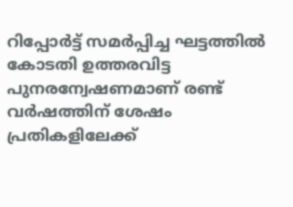റിപ്പോർട്ട് സമർപ്പിച്ച ഘട്ടത്തിൽ കോടതി ഉത്തരവിട്ട പുനരന്വേഷണമാണ് രണ്ട് വർഷത്തിന് ശേഷം പ്രതികളിലേക്ക്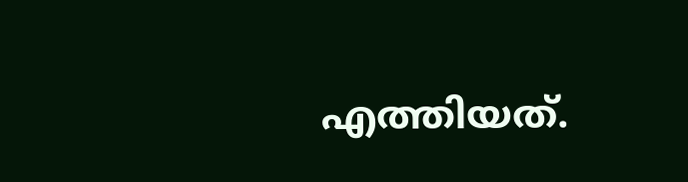എത്തിയത്.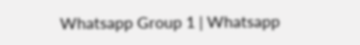Whatsapp Group 1 | Whatsapp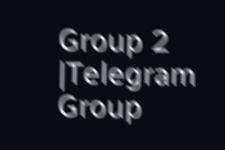Group 2 |Telegram Group